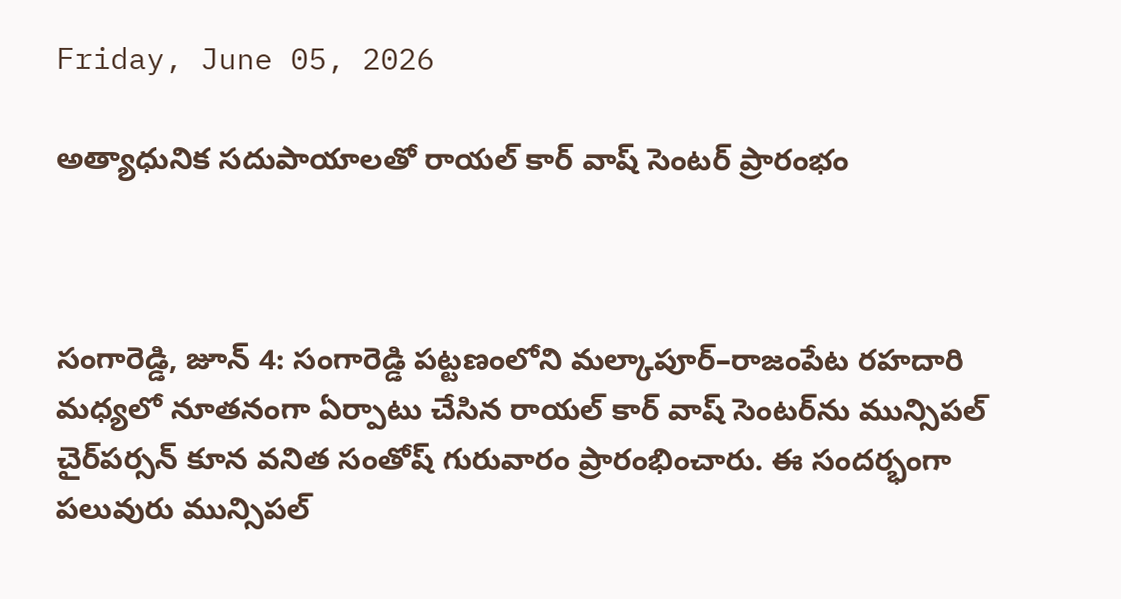Friday, June 05, 2026

అత్యాధునిక సదుపాయాలతో రాయల్ కార్ వాష్ సెంటర్ ప్రారంభం



సంగారెడ్డి, జూన్ 4: సంగారెడ్డి పట్టణంలోని మల్కాపూర్–రాజంపేట రహదారి మధ్యలో నూతనంగా ఏర్పాటు చేసిన రాయల్ కార్ వాష్ సెంటర్‌ను మున్సిపల్ చైర్‌పర్సన్ కూన వనిత సంతోష్ గురువారం ప్రారంభించారు. ఈ సందర్భంగా పలువురు మున్సిపల్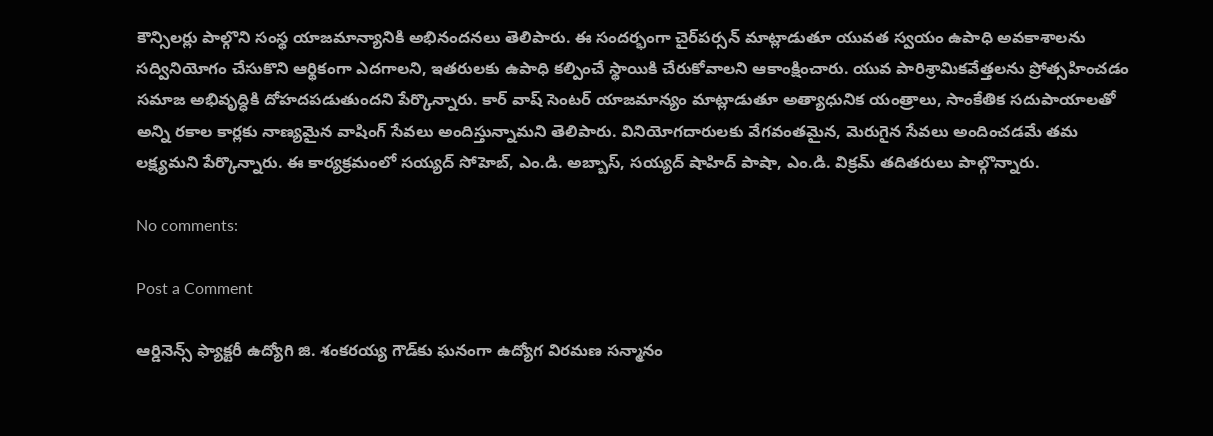కౌన్సిలర్లు పాల్గొని సంస్థ యాజమాన్యానికి అభినందనలు తెలిపారు. ఈ సందర్భంగా చైర్‌పర్సన్ మాట్లాడుతూ యువత స్వయం ఉపాధి అవకాశాలను సద్వినియోగం చేసుకొని ఆర్థికంగా ఎదగాలని, ఇతరులకు ఉపాధి కల్పించే స్థాయికి చేరుకోవాలని ఆకాంక్షించారు. యువ పారిశ్రామికవేత్తలను ప్రోత్సహించడం సమాజ అభివృద్ధికి దోహదపడుతుందని పేర్కొన్నారు. కార్ వాష్ సెంటర్ యాజమాన్యం మాట్లాడుతూ అత్యాధునిక యంత్రాలు, సాంకేతిక సదుపాయాలతో అన్ని రకాల కార్లకు నాణ్యమైన వాషింగ్ సేవలు అందిస్తున్నామని తెలిపారు. వినియోగదారులకు వేగవంతమైన, మెరుగైన సేవలు అందించడమే తమ లక్ష్యమని పేర్కొన్నారు. ఈ కార్యక్రమంలో సయ్యద్ సోహెబ్, ఎం.డి. అబ్బాస్, సయ్యద్ షాహిద్ పాషా, ఎం.డి. విక్రమ్ తదితరులు పాల్గొన్నారు.

No comments:

Post a Comment

ఆర్డినెన్స్ ఫ్యాక్టరీ ఉద్యోగి జి. శంకరయ్య గౌడ్‌కు ఘనంగా ఉద్యోగ విరమణ సన్మానం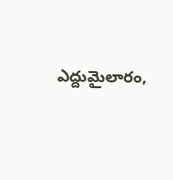ఎద్దుమైలారం,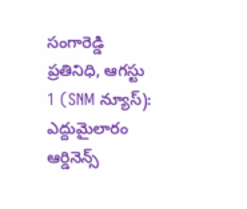సంగారెడ్డి ప్రతినిధి, ఆగస్టు 1 (SNM న్యూస్): ఎద్దుమైలారం ఆర్డినెన్స్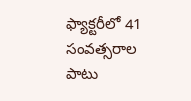ఫ్యాక్టరీలో 41 సంవత్సరాల పాటు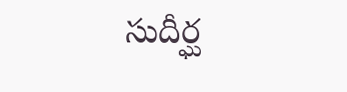సుదీర్ఘ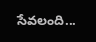సేవలంది...